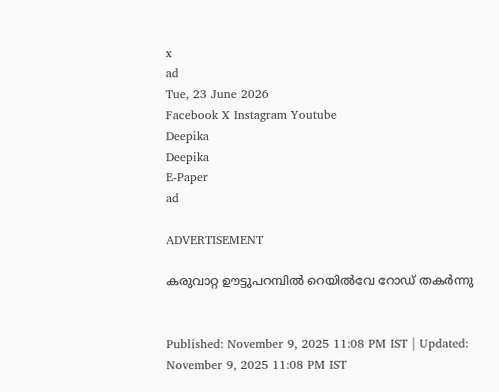x
ad
Tue, 23 June 2026
Facebook X Instagram Youtube
Deepika
Deepika
E-Paper
ad

ADVERTISEMENT

കരുവാറ്റ ഊട്ടുപറമ്പിൽ റെയിൽവേ റോഡ് തകർന്നു


Published: November 9, 2025 11:08 PM IST | Updated: November 9, 2025 11:08 PM IST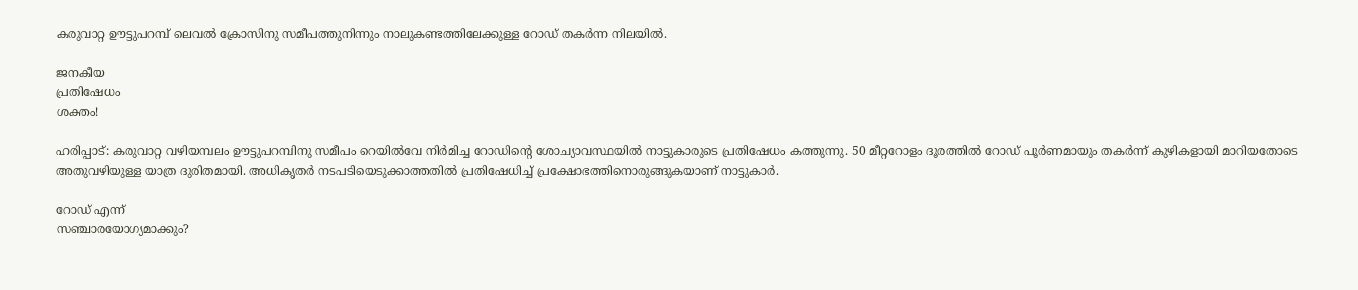കരുവാറ്റ ഊട്ടുപറമ്പ് ലെവൽ ക്രോസിനു സമീപത്തുനിന്നും നാലുകണ്ടത്തിലേക്കുള്ള റോഡ് തകർന്ന നിലയിൽ.

ജനകീയ
പ്രതിഷേധം
ശക്തം!

ഹരിപ്പാട്: കരുവാറ്റ വഴിയമ്പലം ഊട്ടുപറമ്പിനു സമീപം റെയില്‍വേ നിര്‍മിച്ച റോഡിന്‍റെ ശോച്യാവസ്ഥയില്‍ നാട്ടുകാരുടെ പ്രതിഷേധം കത്തുന്നു. 50 മീറ്ററോളം ദൂരത്തില്‍ റോഡ് പൂര്‍ണമായും തകര്‍ന്ന് കുഴികളായി മാറിയതോടെ അതുവഴിയുള്ള യാത്ര ദുരിതമായി. അധികൃതര്‍ നടപടിയെടുക്കാത്തതില്‍ പ്രതിഷേധിച്ച് പ്രക്ഷോഭത്തിനൊരുങ്ങുകയാണ് നാട്ടുകാര്‍.

റോഡ് എന്ന്
സഞ്ചാരയോഗ്യമാക്കും?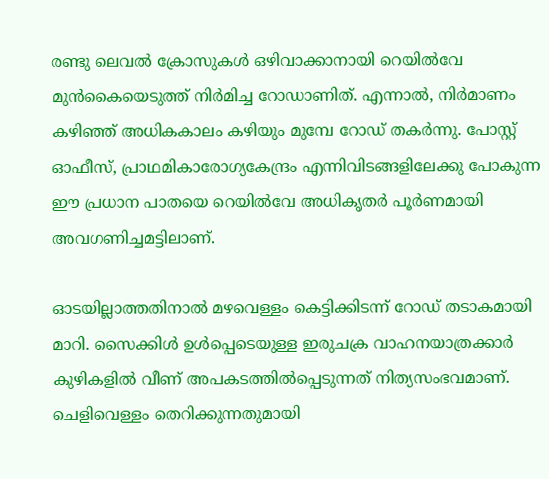രണ്ടു ലെവല്‍ ക്രോസുകള്‍ ഒഴിവാക്കാനായി റെയില്‍വേ മുന്‍കൈയെടുത്ത് നിര്‍മിച്ച റോഡാണിത്. എന്നാല്‍, നിര്‍മാണം കഴിഞ്ഞ് അധികകാലം കഴിയും മുമ്പേ റോഡ് തകര്‍ന്നു. പോസ്റ്റ് ഓഫീസ്, പ്രാഥമികാരോഗ്യകേന്ദ്രം എന്നിവിടങ്ങളിലേക്കു പോകുന്ന ഈ പ്രധാന പാതയെ റെയില്‍വേ അധികൃതര്‍ പൂര്‍ണമായി അവഗണിച്ചമട്ടിലാണ്.

ഓടയില്ലാത്തതിനാല്‍ മഴവെള്ളം കെട്ടിക്കിടന്ന് റോഡ് തടാകമായി മാറി. സൈക്കിള്‍ ഉള്‍പ്പെടെയുള്ള ഇരുചക്ര വാഹനയാത്രക്കാര്‍ കുഴികളില്‍ വീണ് അപകടത്തില്‍പ്പെടുന്നത് നിത്യസംഭവമാണ്. ചെളിവെള്ളം തെറിക്കുന്നതുമായി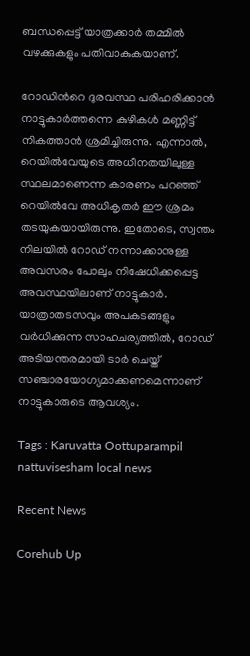ബന്ധപ്പെട്ട് യാത്രക്കാര്‍ തമ്മില്‍ വഴക്കുകളും പതിവാകുകയാണ്.

റോഡിന്‍റെ ദുരവസ്ഥ പരിഹരിക്കാന്‍ നാട്ടുകാര്‍ത്തന്നെ കുഴികള്‍ മണ്ണിട്ട് നികത്താന്‍ ശ്രമിച്ചിരുന്നു. എന്നാല്‍, റെയില്‍വേയുടെ അധീനതയിലുള്ള സ്ഥലമാണെന്ന കാരണം പറഞ്ഞ് റെയില്‍വേ അധികൃതര്‍ ഈ ശ്രമം തടയുകയായിരുന്നു. ഇതോടെ, സ്വന്തം നിലയില്‍ റോഡ് നന്നാക്കാനുള്ള അവസരം പോലും നിഷേധിക്കപ്പെട്ട അവസ്ഥയിലാണ് നാട്ടുകാര്‍. യാത്രാതടസവും അപകടങ്ങളും വര്‍ധിക്കുന്ന സാഹചര്യത്തില്‍, റോഡ് അടിയന്തരമായി ടാര്‍ ചെയ്ത് സഞ്ചാരയോഗ്യമാക്കണമെന്നാണ് നാട്ടുകാരുടെ ആവശ്യം.

Tags : Karuvatta Oottuparampil nattuvisesham local news

Recent News

Corehub Up